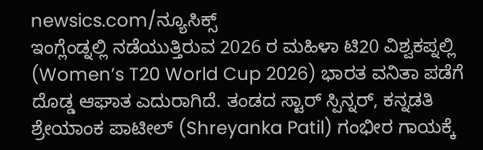newsics.com/ನ್ಯೂಸಿಕ್ಸ್
ಇಂಗ್ಲೆಂಡ್ನಲ್ಲಿ ನಡೆಯುತ್ತಿರುವ 2026 ರ ಮಹಿಳಾ ಟಿ20 ವಿಶ್ವಕಪ್ನಲ್ಲಿ (Women’s T20 World Cup 2026) ಭಾರತ ವನಿತಾ ಪಡೆಗೆ ದೊಡ್ಡ ಆಘಾತ ಎದುರಾಗಿದೆ. ತಂಡದ ಸ್ಟಾರ್ ಸ್ಪಿನ್ನರ್, ಕನ್ನಡತಿ ಶ್ರೇಯಾಂಕ ಪಾಟೀಲ್ (Shreyanka Patil) ಗಂಭೀರ ಗಾಯಕ್ಕೆ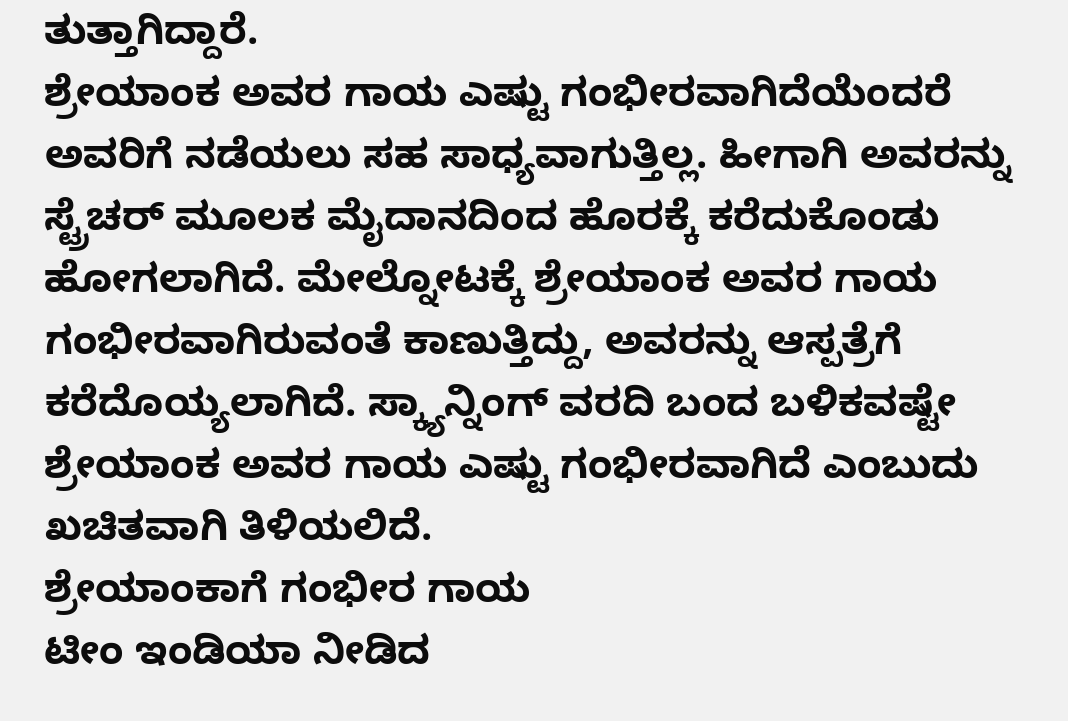ತುತ್ತಾಗಿದ್ದಾರೆ.
ಶ್ರೇಯಾಂಕ ಅವರ ಗಾಯ ಎಷ್ಟು ಗಂಭೀರವಾಗಿದೆಯೆಂದರೆ ಅವರಿಗೆ ನಡೆಯಲು ಸಹ ಸಾಧ್ಯವಾಗುತ್ತಿಲ್ಲ. ಹೀಗಾಗಿ ಅವರನ್ನು ಸ್ಟ್ರೆಚರ್ ಮೂಲಕ ಮೈದಾನದಿಂದ ಹೊರಕ್ಕೆ ಕರೆದುಕೊಂಡು ಹೋಗಲಾಗಿದೆ. ಮೇಲ್ನೋಟಕ್ಕೆ ಶ್ರೇಯಾಂಕ ಅವರ ಗಾಯ ಗಂಭೀರವಾಗಿರುವಂತೆ ಕಾಣುತ್ತಿದ್ದು, ಅವರನ್ನು ಆಸ್ಪತ್ರೆಗೆ ಕರೆದೊಯ್ಯಲಾಗಿದೆ. ಸ್ಕ್ಯಾನ್ನಿಂಗ್ ವರದಿ ಬಂದ ಬಳಿಕವಷ್ಟೇ ಶ್ರೇಯಾಂಕ ಅವರ ಗಾಯ ಎಷ್ಟು ಗಂಭೀರವಾಗಿದೆ ಎಂಬುದು ಖಚಿತವಾಗಿ ತಿಳಿಯಲಿದೆ.
ಶ್ರೇಯಾಂಕಾಗೆ ಗಂಭೀರ ಗಾಯ
ಟೀಂ ಇಂಡಿಯಾ ನೀಡಿದ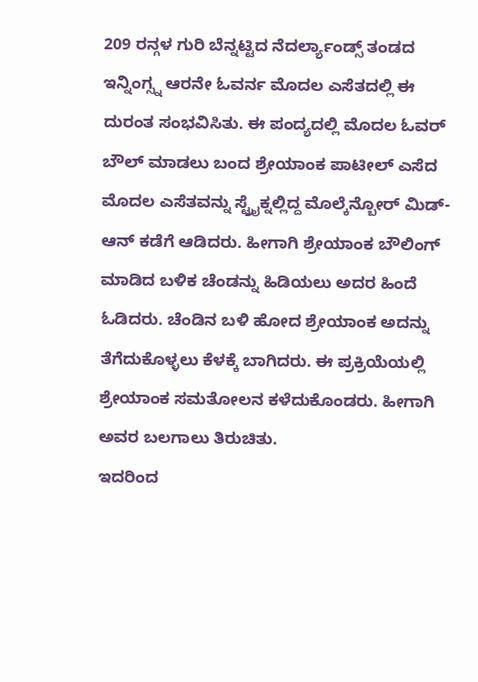209 ರನ್ಗಳ ಗುರಿ ಬೆನ್ನಟ್ಟಿದ ನೆದರ್ಲ್ಯಾಂಡ್ಸ್ ತಂಡದ ಇನ್ನಿಂಗ್ಸ್ನ ಆರನೇ ಓವರ್ನ ಮೊದಲ ಎಸೆತದಲ್ಲಿ ಈ ದುರಂತ ಸಂಭವಿಸಿತು. ಈ ಪಂದ್ಯದಲ್ಲಿ ಮೊದಲ ಓವರ್ ಬೌಲ್ ಮಾಡಲು ಬಂದ ಶ್ರೇಯಾಂಕ ಪಾಟೀಲ್ ಎಸೆದ ಮೊದಲ ಎಸೆತವನ್ನು ಸ್ಟ್ರೈಕ್ನಲ್ಲಿದ್ದ ಮೊಲ್ಕೆನ್ಬೋರ್ ಮಿಡ್-ಆನ್ ಕಡೆಗೆ ಆಡಿದರು. ಹೀಗಾಗಿ ಶ್ರೇಯಾಂಕ ಬೌಲಿಂಗ್ ಮಾಡಿದ ಬಳಿಕ ಚೆಂಡನ್ನು ಹಿಡಿಯಲು ಅದರ ಹಿಂದೆ ಓಡಿದರು. ಚೆಂಡಿನ ಬಳಿ ಹೋದ ಶ್ರೇಯಾಂಕ ಅದನ್ನು ತೆಗೆದುಕೊಳ್ಳಲು ಕೆಳಕ್ಕೆ ಬಾಗಿದರು. ಈ ಪ್ರಕ್ರಿಯೆಯಲ್ಲಿ ಶ್ರೇಯಾಂಕ ಸಮತೋಲನ ಕಳೆದುಕೊಂಡರು. ಹೀಗಾಗಿ ಅವರ ಬಲಗಾಲು ತಿರುಚಿತು.
ಇದರಿಂದ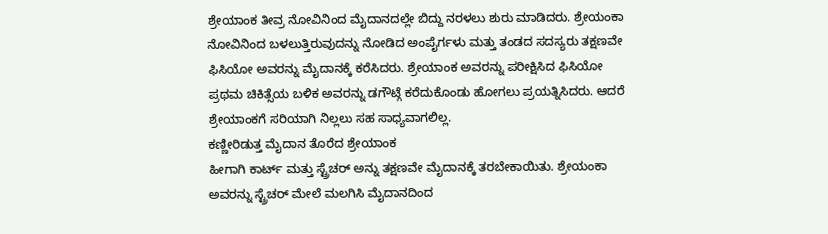ಶ್ರೇಯಾಂಕ ತೀವ್ರ ನೋವಿನಿಂದ ಮೈದಾನದಲ್ಲೇ ಬಿದ್ದು ನರಳಲು ಶುರು ಮಾಡಿದರು. ಶ್ರೇಯಂಕಾ ನೋವಿನಿಂದ ಬಳಲುತ್ತಿರುವುದನ್ನು ನೋಡಿದ ಅಂಪೈರ್ಗಳು ಮತ್ತು ತಂಡದ ಸದಸ್ಯರು ತಕ್ಷಣವೇ ಫಿಸಿಯೋ ಅವರನ್ನು ಮೈದಾನಕ್ಕೆ ಕರೆಸಿದರು. ಶ್ರೇಯಾಂಕ ಅವರನ್ನು ಪರೀಕ್ಷಿಸಿದ ಫಿಸಿಯೋ ಪ್ರಥಮ ಚಿಕಿತ್ಸೆಯ ಬಳಿಕ ಅವರನ್ನು ಡಗೌಟ್ಗೆ ಕರೆದುಕೊಂಡು ಹೋಗಲು ಪ್ರಯತ್ನಿಸಿದರು. ಆದರೆ ಶ್ರೇಯಾಂಕಗೆ ಸರಿಯಾಗಿ ನಿಲ್ಲಲು ಸಹ ಸಾಧ್ಯವಾಗಲಿಲ್ಲ.
ಕಣ್ಣೀರಿಡುತ್ತ ಮೈದಾನ ತೊರೆದ ಶ್ರೇಯಾಂಕ
ಹೀಗಾಗಿ ಕಾರ್ಟ್ ಮತ್ತು ಸ್ಟ್ರೆಚರ್ ಅನ್ನು ತಕ್ಷಣವೇ ಮೈದಾನಕ್ಕೆ ತರಬೇಕಾಯಿತು. ಶ್ರೇಯಂಕಾ ಅವರನ್ನು ಸ್ಟ್ರೆಚರ್ ಮೇಲೆ ಮಲಗಿಸಿ ಮೈದಾನದಿಂದ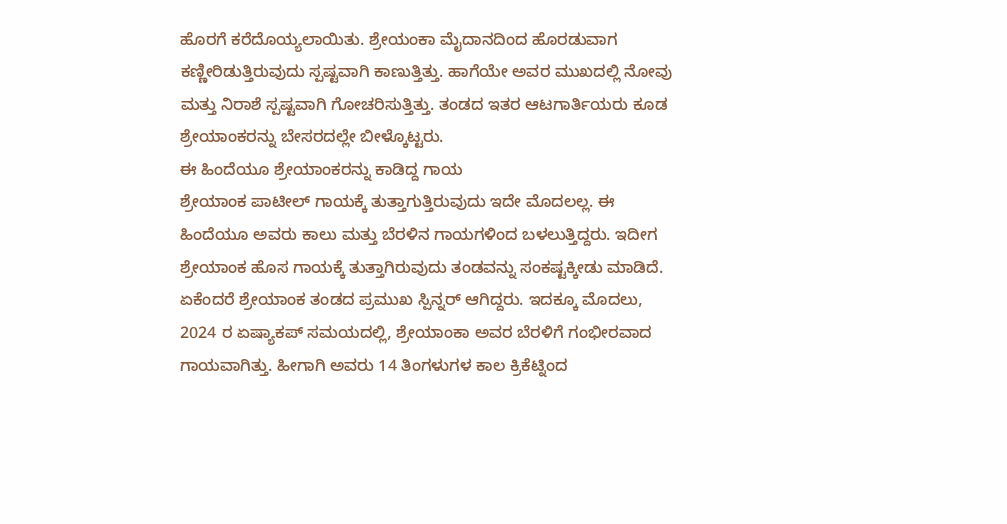ಹೊರಗೆ ಕರೆದೊಯ್ಯಲಾಯಿತು. ಶ್ರೇಯಂಕಾ ಮೈದಾನದಿಂದ ಹೊರಡುವಾಗ ಕಣ್ಣೀರಿಡುತ್ತಿರುವುದು ಸ್ಪಷ್ಟವಾಗಿ ಕಾಣುತ್ತಿತ್ತು. ಹಾಗೆಯೇ ಅವರ ಮುಖದಲ್ಲಿ ನೋವು ಮತ್ತು ನಿರಾಶೆ ಸ್ಪಷ್ಟವಾಗಿ ಗೋಚರಿಸುತ್ತಿತ್ತು. ತಂಡದ ಇತರ ಆಟಗಾರ್ತಿಯರು ಕೂಡ ಶ್ರೇಯಾಂಕರನ್ನು ಬೇಸರದಲ್ಲೇ ಬೀಳ್ಕೊಟ್ಟರು.
ಈ ಹಿಂದೆಯೂ ಶ್ರೇಯಾಂಕರನ್ನು ಕಾಡಿದ್ದ ಗಾಯ
ಶ್ರೇಯಾಂಕ ಪಾಟೀಲ್ ಗಾಯಕ್ಕೆ ತುತ್ತಾಗುತ್ತಿರುವುದು ಇದೇ ಮೊದಲಲ್ಲ. ಈ ಹಿಂದೆಯೂ ಅವರು ಕಾಲು ಮತ್ತು ಬೆರಳಿನ ಗಾಯಗಳಿಂದ ಬಳಲುತ್ತಿದ್ದರು. ಇದೀಗ ಶ್ರೇಯಾಂಕ ಹೊಸ ಗಾಯಕ್ಕೆ ತುತ್ತಾಗಿರುವುದು ತಂಡವನ್ನು ಸಂಕಷ್ಟಕ್ಕೀಡು ಮಾಡಿದೆ. ಏಕೆಂದರೆ ಶ್ರೇಯಾಂಕ ತಂಡದ ಪ್ರಮುಖ ಸ್ಪಿನ್ನರ್ ಆಗಿದ್ದರು. ಇದಕ್ಕೂ ಮೊದಲು, 2024 ರ ಏಷ್ಯಾಕಪ್ ಸಮಯದಲ್ಲಿ, ಶ್ರೇಯಾಂಕಾ ಅವರ ಬೆರಳಿಗೆ ಗಂಭೀರವಾದ ಗಾಯವಾಗಿತ್ತು. ಹೀಗಾಗಿ ಅವರು 14 ತಿಂಗಳುಗಳ ಕಾಲ ಕ್ರಿಕೆಟ್ನಿಂದ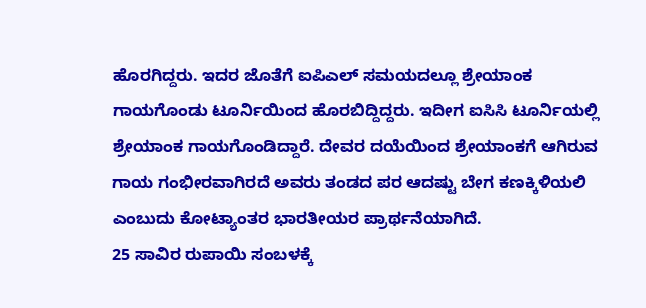ಹೊರಗಿದ್ದರು. ಇದರ ಜೊತೆಗೆ ಐಪಿಎಲ್ ಸಮಯದಲ್ಲೂ ಶ್ರೇಯಾಂಕ ಗಾಯಗೊಂಡು ಟೂರ್ನಿಯಿಂದ ಹೊರಬಿದ್ದಿದ್ದರು. ಇದೀಗ ಐಸಿಸಿ ಟೂರ್ನಿಯಲ್ಲಿ ಶ್ರೇಯಾಂಕ ಗಾಯಗೊಂಡಿದ್ದಾರೆ. ದೇವರ ದಯೆಯಿಂದ ಶ್ರೇಯಾಂಕಗೆ ಆಗಿರುವ ಗಾಯ ಗಂಭೀರವಾಗಿರದೆ ಅವರು ತಂಡದ ಪರ ಆದಷ್ಟು ಬೇಗ ಕಣಕ್ಕಿಳಿಯಲಿ ಎಂಬುದು ಕೋಟ್ಯಾಂತರ ಭಾರತೀಯರ ಪ್ರಾರ್ಥನೆಯಾಗಿದೆ.
25 ಸಾವಿರ ರುಪಾಯಿ ಸಂಬಳಕ್ಕೆ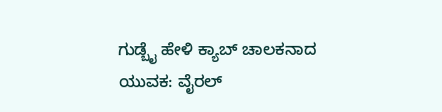ಗುಡ್ಬೈ ಹೇಳಿ ಕ್ಯಾಬ್ ಚಾಲಕನಾದ ಯುವಕ: ವೈರಲ್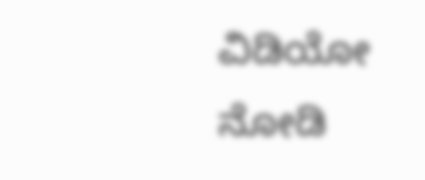ವಿಡಿಯೋ ನೋಡಿ